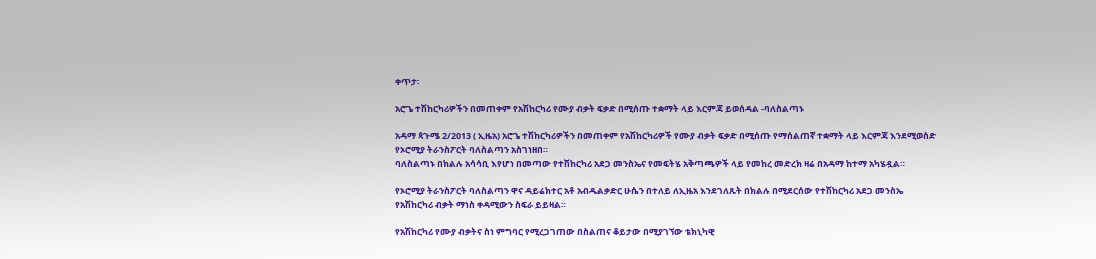ቀጥታ፡

አሮጌ ተሽከርካሪዎችን በመጠቀም የአሽከርካሪ የሙያ ብቃት ፍቃድ በሚሰጡ ተቋማት ላይ እርምጃ ይወሰዳል -ባለስልጣኑ

አዳማ ጳጉሜ 2/2013 ( ኢዜአ) አሮጌ ተሽከርካሪዎችን በመጠቀም የአሽከርካሪዎች የሙያ ብቃት ፍቃድ በሚሰጡ የማሰልጠኛ ተቋማት ላይ እርምጃ እንደሚወስድ የኦሮሚያ ትራንስፖርት ባለስልጣን አስገነዘበ።
ባለስልጣኑ በክልሉ አሳሳቢ እየሆነ በመጣው የተሽከርካሪ አደጋ መንስኤና የመፍትሄ አቅጣጫዎች ላይ የመከረ መድረክ ዛሬ በአዳማ ከተማ አካሄዷል።

የኦሮሚያ ትራንስፖርት ባለስልጣን ዋና ዳይሬክተር አቶ አብዱልቃድር ሁሴን በተለይ ለኢዜአ እንደገለጹት በክልሉ በሚደርሰው የተሽከርካሪ አደጋ መንስኤ የአሽከርካሪ ብቃት ማነስ ቀዳሚውን ስፍራ ይይዛል።

የአሽከርካሪ የሙያ ብቃትና ስነ ምግባር የሚረጋገጠው በስልጠና ቆይታው በሚያገኘው ቴክኒካዊ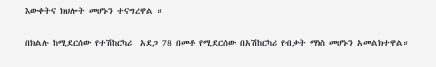እውቀትና ክህሎት መሆኑን ተናግረዋል ።

በክልሉ ከሚደርሰው የተሽከርካሪ  አደጋ 78 በመቶ የሚደርሰው በአሽከርካሪ የብቃት ማነስ መሆኑን አመልክተዋል።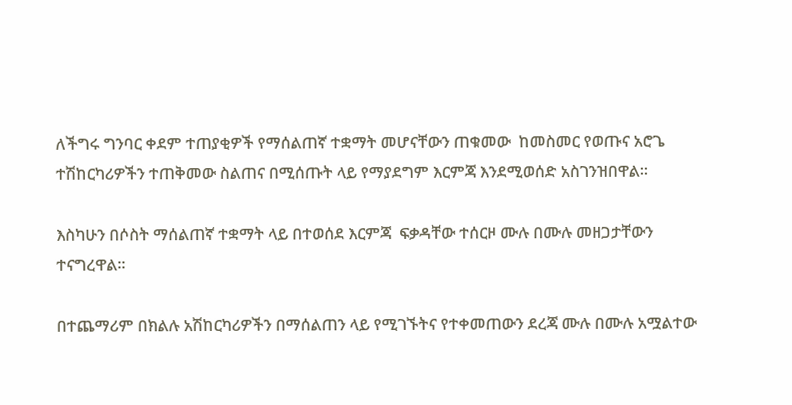ለችግሩ ግንባር ቀደም ተጠያቂዎች የማሰልጠኛ ተቋማት መሆናቸውን ጠቁመው  ከመስመር የወጡና አሮጌ ተሽከርካሪዎችን ተጠቅመው ስልጠና በሚሰጡት ላይ የማያደግም እርምጃ እንደሚወሰድ አስገንዝበዋል።

እስካሁን በሶስት ማሰልጠኛ ተቋማት ላይ በተወሰደ እርምጃ  ፍቃዳቸው ተሰርዞ ሙሉ በሙሉ መዘጋታቸውን ተናግረዋል።

በተጨማሪም በክልሉ አሽከርካሪዎችን በማሰልጠን ላይ የሚገኙትና የተቀመጠውን ደረጃ ሙሉ በሙሉ አሟልተው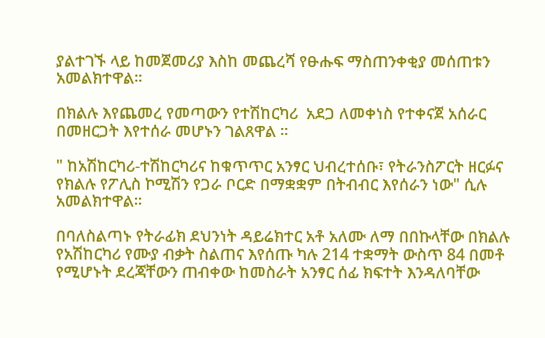ያልተገኙ ላይ ከመጀመሪያ እስከ መጨረሻ የፁሑፍ ማስጠንቀቂያ መሰጠቱን አመልክተዋል።

በክልሉ እየጨመረ የመጣውን የተሽከርካሪ  አደጋ ለመቀነስ የተቀናጀ አሰራር በመዘርጋት እየተሰራ መሆኑን ገልጸዋል ።

" ከአሽከርካሪ-ተሽከርካሪና ከቁጥጥር አንፃር ህብረተሰቡ፣ የትራንስፖርት ዘርፉና የክልሉ የፖሊስ ኮሚሽን የጋራ ቦርድ በማቋቋም በትብብር እየሰራን ነው" ሲሉ አመልክተዋል።

በባለስልጣኑ የትራፊክ ደህንነት ዳይሬክተር አቶ አለሙ ለማ በበኩላቸው በክልሉ የአሽከርካሪ የሙያ ብቃት ስልጠና እየሰጡ ካሉ 214 ተቋማት ውስጥ 84 በመቶ የሚሆኑት ደረጃቸውን ጠብቀው ከመስራት አንፃር ሰፊ ክፍተት እንዳለባቸው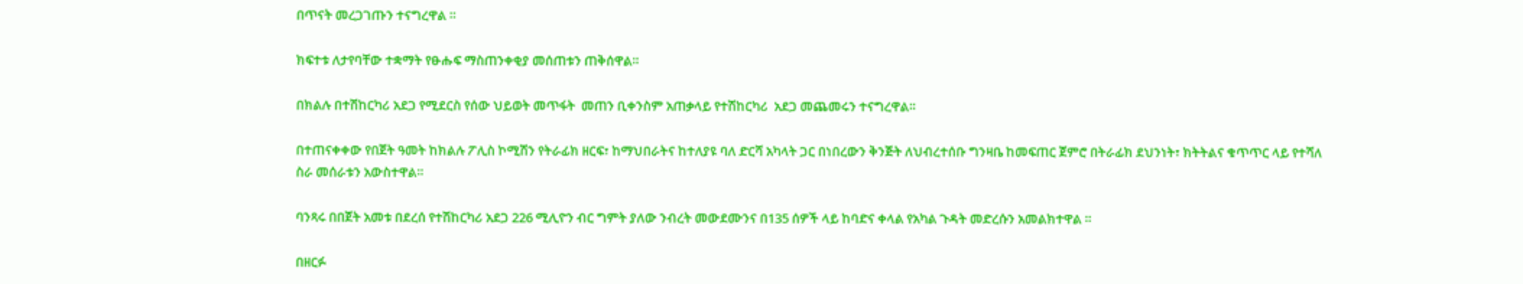በጥናት መረጋገጡን ተናግረዋል ።

ክፍተቱ ለታየባቸው ተቋማት የፁሑፍ ማስጠንቀቂያ መሰጠቱን ጠቅሰዋል።

በክልሉ በተሽከርካሪ አደጋ የሚደርስ የሰው ህይወት መጥፋት  መጠን ቢቀንስም አጠቃላይ የተሽከርካሪ  አደጋ መጨመሩን ተናግረዋል።

በተጠናቀቀው የበጀት ዓመት ከክልሉ ፖሊስ ኮሚሽን የትራፊክ ዘርፍ፣ ከማህበራትና ከተለያዩ ባለ ድርሻ አካላት ጋር በነበረውን ቅንጅት ለህብረተሰቡ ግንዛቤ ከመፍጠር ጀምሮ በትራፊክ ደህንነት፣ ክትትልና ቁጥጥር ላይ የተሻለ ስራ መሰራቱን አውስተዋል።

ባንጻሩ በበጀት አመቱ በደረሰ የተሽከርካሪ አደጋ 226 ሚሊዮን ብር ግምት ያለው ንብረት መውደሙንና በ135 ሰዎች ላይ ከባድና ቀላል የአካል ጉዳት መድረሱን አመልክተዋል ።

በዘርፉ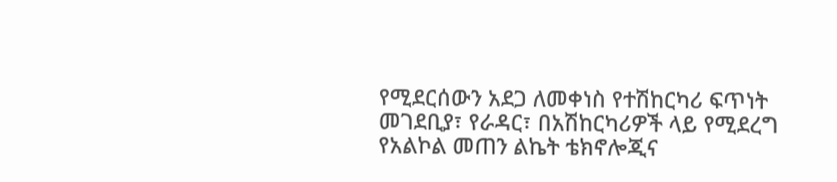የሚደርሰውን አደጋ ለመቀነስ የተሽከርካሪ ፍጥነት መገደቢያ፣ የራዳር፣ በአሽከርካሪዎች ላይ የሚደረግ የአልኮል መጠን ልኬት ቴክኖሎጂና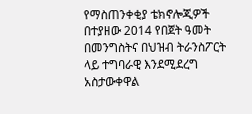የማስጠንቀቂያ ቴክኖሎጂዎች በተያዘው 2014 የበጀት ዓመት በመንግስትና በህዝብ ትራንስፖርት ላይ ተግባራዊ እንደሚደረግ አስታውቀዋል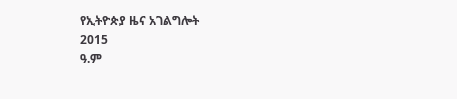የኢትዮጵያ ዜና አገልግሎት
2015
ዓ.ም